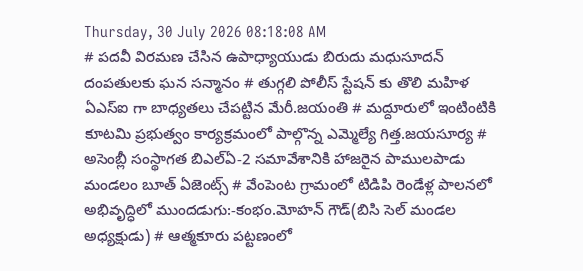Thursday, 30 July 2026 08:18:08 AM
# పదవీ విరమణ చేసిన ఉపాధ్యాయుడు బిరుదు మధుసూదన్ దంపతులకు ఘన సన్మానం # తుగ్గలి పోలీస్ స్టేషన్ కు తొలి మహిళ ఏఎస్ఐ గా బాధ్యతలు చేపట్టిన మేరీ.జయంతి # మద్దూరులో ఇంటింటికి కూటమి ప్రభుత్వం కార్యక్రమంలో పాల్గొన్న ఎమ్మెల్యే గిత్త.జయసూర్య # అసెంబ్లీ సంస్థాగత బిఎల్ఏ-2 సమావేశానికి హాజరైన పాములపాడు మండలం బూత్ ఏజెంట్స్ # వేంపెంట గ్రామంలో టిడిపి రెండేళ్ల పాలనలో అభివృద్ధిలో ముందడుగు:-కంభం.మోహన్ గౌడ్(బిసి సెల్ మండల అధ్యక్షుడు) # ఆత్మకూరు పట్టణంలో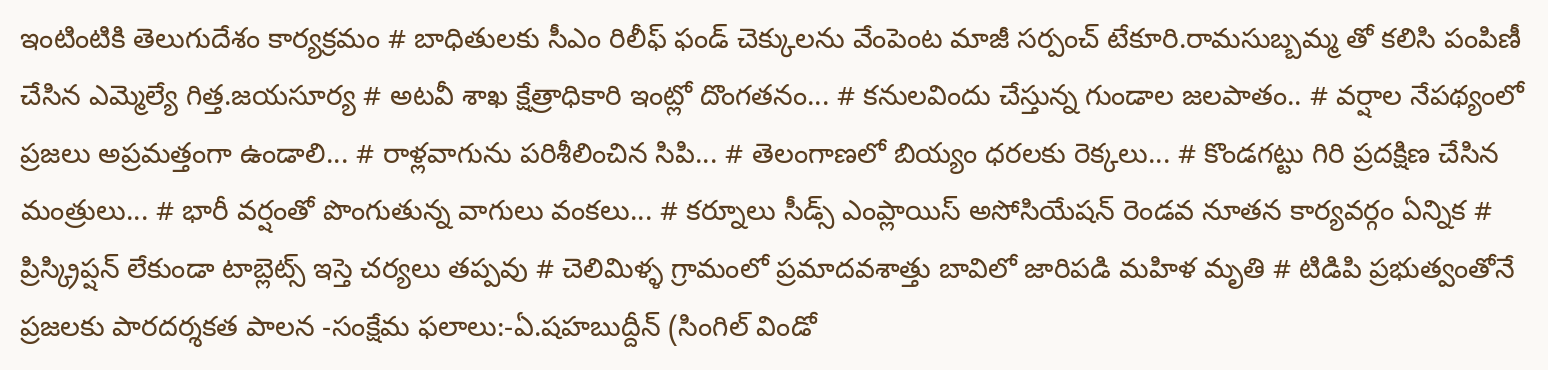ఇంటింటికి తెలుగుదేశం కార్యక్రమం # బాధితులకు సీఎం రిలీఫ్ ఫండ్ చెక్కులను వేంపెంట మాజీ సర్పంచ్ టేకూరి.రామసుబ్బమ్మ తో కలిసి పంపిణీ చేసిన ఎమ్మెల్యే గిత్త.జయసూర్య # అటవీ శాఖ క్షేత్రాధికారి ఇంట్లో దొంగతనం... # కనులవిందు చేస్తున్న గుండాల జలపాతం.. # వర్షాల నేపథ్యంలో ప్రజలు అప్రమత్తంగా ఉండాలి... # రాళ్లవాగును పరిశీలించిన సిపి... # తెలంగాణలో బియ్యం ధరలకు రెక్కలు... # కొండగట్టు గిరి ప్రదక్షిణ చేసిన మంత్రులు... # భారీ వర్షంతో పొంగుతున్న వాగులు వంకలు... # కర్నూలు సీడ్స్ ఎంప్లాయిస్ అసోసియేషన్ రెండవ నూతన కార్యవర్గం ఏన్నిక # ప్రిస్క్రిప్షన్ లేకుండా టాబ్లెట్స్ ఇస్తె చర్యలు తప్పవు # చెలిమిళ్ళ గ్రామంలో ప్రమాదవశాత్తు బావిలో జారిపడి మహిళ మృతి # టిడిపి ప్రభుత్వంతోనే ప్రజలకు పారదర్శకత పాలన -సంక్షేమ ఫలాలు:-ఏ.షహబుద్దీన్ (సింగిల్ విండో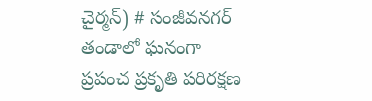చైర్మన్) # సంజీవనగర్ తండాలో ఘనంగా ప్రపంచ ప్రకృతి పరిరక్షణ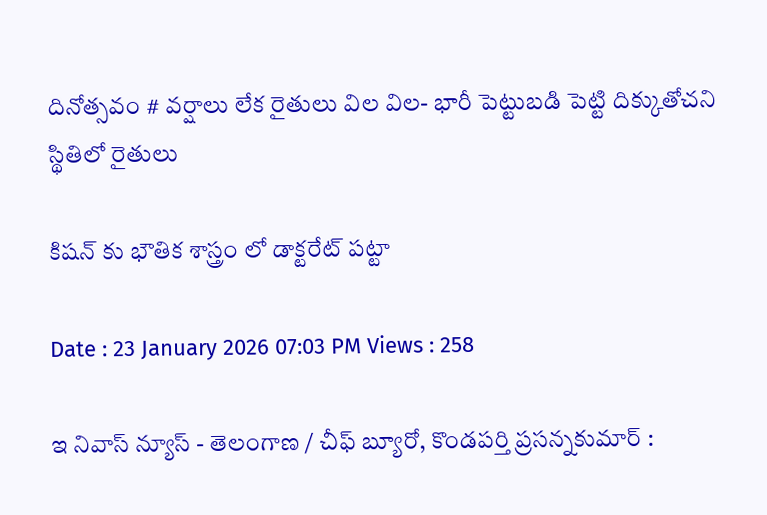దినోత్సవం # వర్షాలు లేక రైతులు విల విల- భారీ పెట్టుబడి పెట్టి దిక్కుతోచని స్థితిలో రైతులు

కిషన్ కు భౌతిక శాస్త్రం లో డాక్టరేట్ పట్టా

Date : 23 January 2026 07:03 PM Views : 258

ఇ నివాస్ న్యూస్ - తెలంగాణ / చీఫ్ బ్యూరో, కొండపర్తి ప్రసన్నకుమార్ :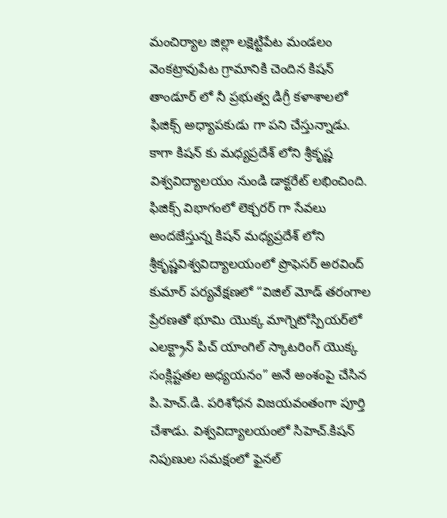మంచిర్యాల జిల్లా లక్షెట్టిపేట మండలం వెంకట్రావుపేట గ్రామానికి చెందిన కిషన్ తాండూర్ లో నీ ప్రభుత్వ డిగ్రీ కళాశాలలో ఫిజిక్స్ అధ్యాపకుడు గా పని చేస్తున్నాడు. కాగా కిషన్ కు మధ్యప్రదేశ్ లోని శ్రీకృష్ణ విశ్వవిద్యాలయం నుండి డాక్టరేట్ లభించింది. ఫిజిక్స్ విభాగంలో లెక్చరర్ గా సేవలు అందజేస్తున్న కిషన్ మధ్యప్రదేశ్ లోని శ్రీకృష్ణవిశ్వవిద్యాలయంలో ప్రొఫెసర్ అరవింద్ కుమార్ పర్యవేక్షణలో “విజిల్ మోడ్ తరంగాల ప్రేరణతో భూమి యొక్క మాగ్నెటోస్పియర్‌లో ఎలక్ట్రాన్ పిచ్ యాంగిల్ స్కాటరింగ్ యొక్క సంక్లిష్టతల అధ్యయనం” అనే అంశంపై చేసిన పి.హెచ్.డి. పరిశోధన విజయవంతంగా పూర్తి చేశాడు. విశ్వవిద్యాలయంలో సిహెచ్.కిషన్ నిపుణుల సమక్షంలో ఫైనల్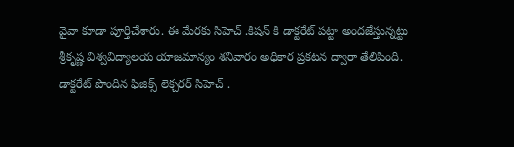వైవా కూడా పూర్తిచేశారు. ఈ మేరకు సిహెచ్ .కిషన్ కి డాక్టరేట్ పట్టా అందజేస్తున్నట్టు శ్రీకృష్ణ విశ్వవిద్యాలయ యాజమాన్యం శనివారం అధికార ప్రకటన ద్వారా తేలిపింది. డాక్టరేట్ పొందిన ఫిజిక్స్ లెక్చరర్ సిహెచ్ .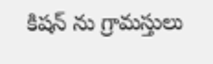కిషన్ ను గ్రామస్తులు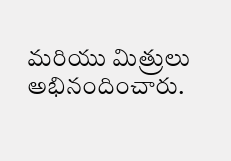మరియు మిత్రులు అభినందించారు.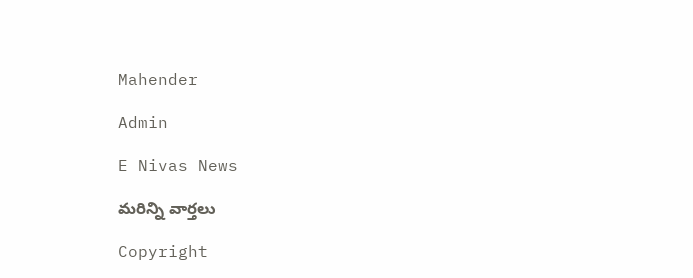Mahender

Admin

E Nivas News

మరిన్ని వార్తలు

Copyright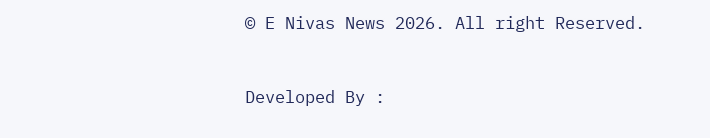© E Nivas News 2026. All right Reserved.



Developed By :